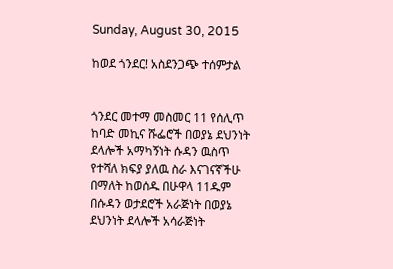Sunday, August 30, 2015

ከወደ ጎንደር! አስደንጋጭ ተሰምታል


ጎንደር መተማ መስመር 11 የሰሊጥ ከባድ መኪና ሹፌሮች በወያኔ ደህንነት ደላሎች አማካኝነት ሱዳን ዉስጥ የተሻለ ክፍያ ያለዉ ስራ እናገናኛችሁ በማለት ከወሰዱ በሁዋላ 11ዱም በሱዳን ወታደሮች አራጅነት በወያኔ ደህንነት ደላሎች አሳራጅነት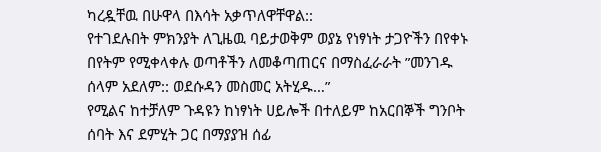ካረዷቸዉ በሁዋላ በእሳት አቃጥለዋቸዋል::
የተገደሉበት ምክንያት ለጊዜዉ ባይታወቅም ወያኔ የነፃነት ታጋዮችን በየቀኑ በየትም የሚቀላቀሉ ወጣቶችን ለመቆጣጠርና በማስፈራራት ”መንገዱ ሰላም አደለም:: ወደሱዳን መስመር አትሂዱ…”
የሚልና ከተቻለም ጉዳዩን ከነፃነት ሀይሎች በተለይም ከአርበኞች ግንቦት ሰባት እና ደምሂት ጋር በማያያዝ ሰፊ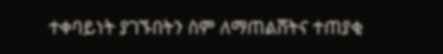ተቀባይነት ያገኙበትን ስም ለማጠልሸትና ተጠያቂ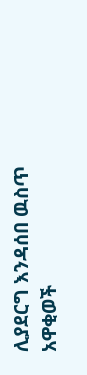ሊያደርግ እንዳሰበ ዉስጥ አዋቂወች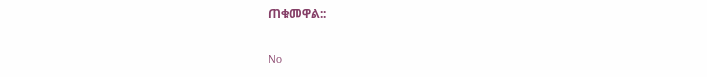ጠቁመዋል::

No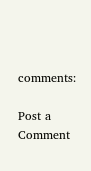comments:

Post a Comment